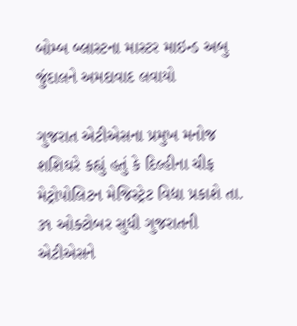બોમ્બ બ્લાસ્ટના માસ્ટર માઇન્ડ અબુ જુંદાલને અમદાવાદ લવાયો

ગુજરાત એટીએસના પ્રમુખ મનોજ શશિઘરે કહ્યું હતું કે દિલ્હીના ચીફ મેટ્રોપોલિટન મેજિસ્ટ્રેટ વિદ્યા પ્રકાશે તા. ૩૧ ઓક્ટોબર સુધી ગુજરાતની એટીએસને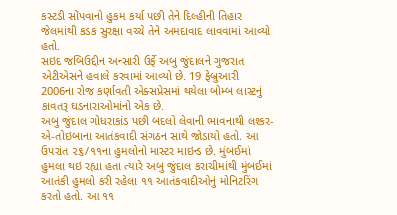કસ્ટડી સોંપવાનો હુકમ કર્યા પછી તેને દિલ્હીની તિહાર જેલમાંથી કડક સુરક્ષા વચ્ચે તેને અમદાવાદ લાવવામાં આવ્યો હતો.
સઇદ જબિઉદ્દીન અન્સારી ઉર્ફે અબુ જુંદાલને ગુજરાત એટીએસને હવાલે કરવામાં આવ્યો છે. 19 ફેબ્રુઆરી 2006ના રોજ કર્ણાવતી એક્સપ્રેસમાં થયેલા બોમ્બ લાસ્ટનું કાવતરૂ ઘડનારાઓમાંનો એક છે.
અબુ જુંદાલ ગોધરાકાંડ પછી બદલો લેવાની ભાવનાથી લશ્કર-એ-તોઇબાના આતંકવાદી સંગઠન સાથે જોડાયો હતો. આ ઉપરાંત ૨૬/૧૧ના હુમલોનો માસ્ટર માઇન્ડ છે. મુંબઈમાં હુમલા થઇ રહ્યા હતા ત્યારે અબુ જુંદાલ કરાચીમાંથી મુંબઈમાં આતંકી હુમલો કરી રહેલા ૧૧ આતંકવાદીઓનું મોનિટરિંગ કરતો હતો. આ ૧૧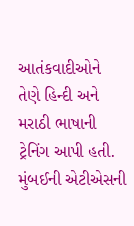આતંકવાદીઓને તેણે હિન્દી અને મરાઠી ભાષાની ટ્રેનિંગ આપી હતી.
મુંબઈની એટીએસની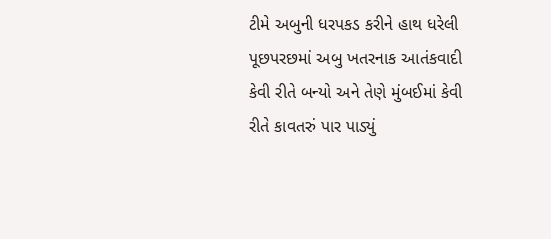ટીમે અબુની ધરપકડ કરીને હાથ ધરેલી પૂછપરછમાં અબુ ખતરનાક આતંકવાદી કેવી રીતે બન્યો અને તેણે મુંબઈમાં કેવી રીતે કાવતરું પાર પાડ્યું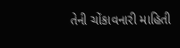તેની ચોંકાવનારી માહિતી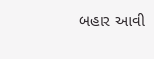બહાર આવી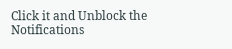Click it and Unblock the Notifications